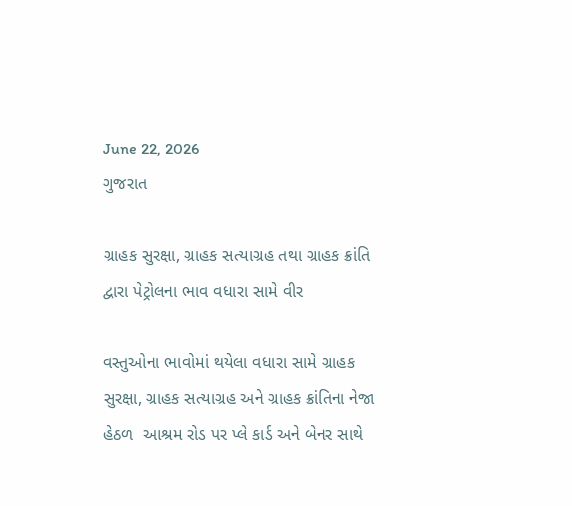June 22, 2026
ગુજરાત

ગ્રાહક સુરક્ષા, ગ્રાહક સત્યાગ્રહ તથા ગ્રાહક ક્રાંતિ દ્વારા પેટ્રોલના ભાવ વધારા સામે વીર

વસ્તુઓના ભાવોમાં થયેલા વધારા સામે ગ્રાહક સુરક્ષા, ગ્રાહક સત્યાગ્રહ અને ગ્રાહક ક્રાંતિના નેજા હેઠળ  આશ્રમ રોડ પર પ્લે કાર્ડ અને બેનર સાથે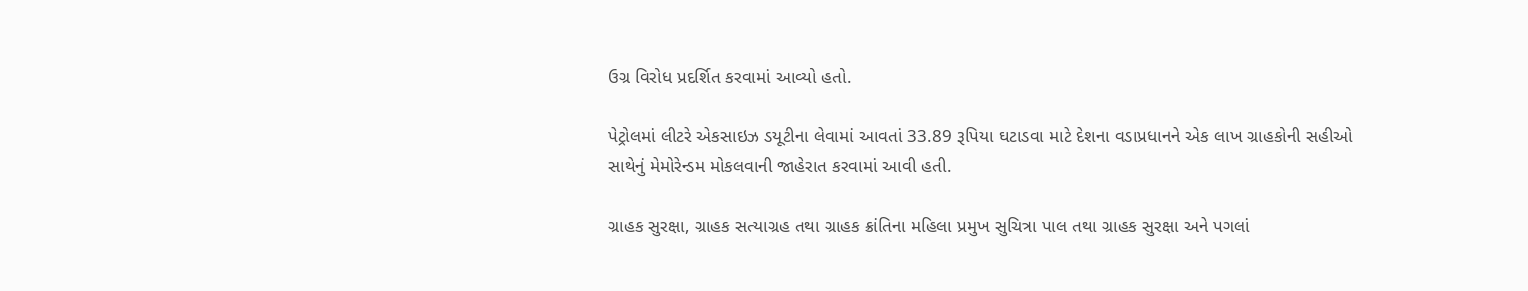ઉગ્ર વિરોધ પ્રદર્શિત કરવામાં આવ્યો હતો.

પેટ્રોલમાં લીટરે એકસાઇઝ ડયૂટીના લેવામાં આવતાં 33.89 રૂપિયા ઘટાડવા માટે દેશના વડાપ્રધાનને એક લાખ ગ્રાહકોની સહીઓ સાથેનું મેમોરેન્ડમ મોકલવાની જાહેરાત કરવામાં આવી હતી.

ગ્રાહક સુરક્ષા, ગ્રાહક સત્યાગ્રહ તથા ગ્રાહક ક્રાંતિના મહિલા પ્રમુખ સુચિત્રા પાલ તથા ગ્રાહક સુરક્ષા અને પગલાં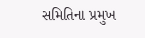સમિતિના પ્રમુખ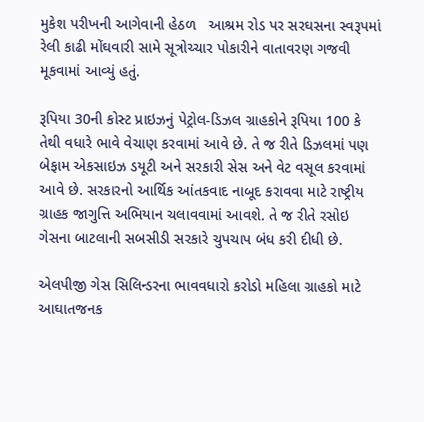મુકેશ પરીખની આગેવાની હેઠળ   આશ્રમ રોડ પર સરઘસના સ્વરૂપમાં રેલી કાઢી મોંઘવારી સામે સૂત્રોચ્ચાર પોકારીને વાતાવરણ ગજવી મૂકવામાં આવ્યું હતું.

રૂપિયા 30ની કોસ્ટ પ્રાઇઝનું પેટ્રોલ-ડિઝલ ગ્રાહકોને રૂપિયા 100 કે તેથી વધારે ભાવે વેચાણ કરવામાં આવે છે. તે જ રીતે ડિઝલમાં પણ બેફામ એકસાઇઝ ડયૂટી અને સરકારી સેસ અને વેટ વસૂલ કરવામાં આવે છે. સરકારનો આર્થિક આંતકવાદ નાબૂદ કરાવવા માટે રાષ્ટ્રીય ગ્રાહક જાગુત્તિ અભિયાન ચલાવવામાં આવશે. તે જ રીતે રસોઇ ગેસના બાટલાની સબસીડી સરકારે ચુપચાપ બંધ કરી દીધી છે.

એલપીજી ગેસ સિલિન્ડરના ભાવવધારો કરોડો મહિલા ગ્રાહકો માટે આઘાતજનક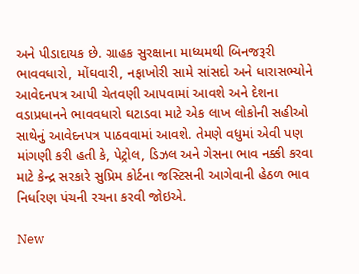અને પીડાદાયક છે. ગ્રાહક સુરક્ષાના માધ્યમથી બિનજરૂરી ભાવવધારો, મોંઘવારી, નફાખોરી સામે સાંસદો અને ધારાસભ્યોને આવેદનપત્ર આપી ચેતવણી આપવામાં આવશે અને દેશના વડાપ્રધાનને ભાવવધારો ઘટાડવા માટે એક લાખ લોકોની સહીઓ સાથેનું આવેદનપત્ર પાઠવવામાં આવશે. તેમણે વધુમાં એવી પણ માંગણી કરી હતી કે, પેટ્રોલ, ડિઝલ અને ગેસના ભાવ નક્કી કરવા માટે કેન્દ્ર સરકારે સુપ્રિમ કોર્ટના જસ્ટિસની આગેવાની હેઠળ ભાવ નિર્ધારણ પંચની રચના કરવી જોઇએ.

New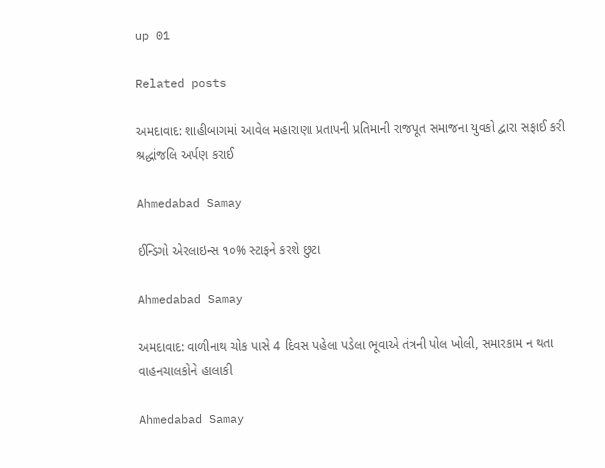up 01

Related posts

અમદાવાદ: શાહીબાગમાં આવેલ મહારાણા પ્રતાપની પ્રતિમાની રાજપૂત સમાજના યુવકો દ્વારા સફાઈ કરી શ્રદ્ધાંજલિ અર્પણ કરાઈ

Ahmedabad Samay

ઈન્ડિગો એરલાઇન્સ ૧૦% સ્ટાફને કરશે છુટા

Ahmedabad Samay

અમદાવાદ: વાળીનાથ ચોક પાસે 4 દિવસ પહેલા પડેલા ભૂવાએ તંત્રની પોલ ખોલી, સમારકામ ન થતા વાહનચાલકોને હાલાકી

Ahmedabad Samay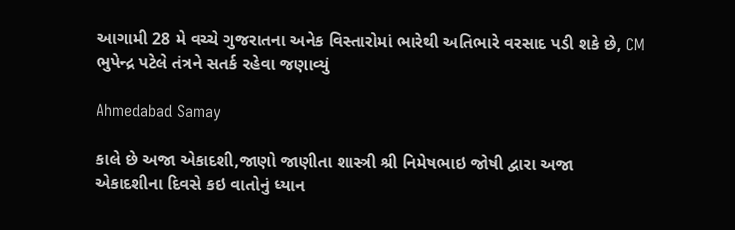આગામી 28 મે વચ્ચે ગુજરાતના અનેક વિસ્તારોમાં ભારેથી અતિભારે વરસાદ પડી શકે છે, CM ભુપેન્દ્ર પટેલે તંત્રને સતર્ક રહેવા જણાવ્યું

Ahmedabad Samay

કાલે છે અજા એકાદશી,જાણો જાણીતા શાસ્ત્રી શ્રી નિમેષભાઇ જોષી દ્વારા અજા એકાદશીના દિવસે કઇ વાતોનું ધ્યાન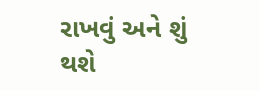રાખવું અને શું થશે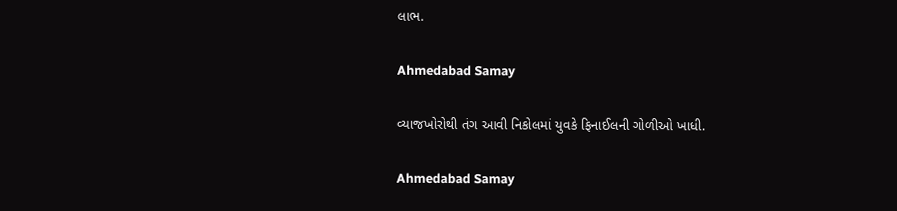લાભ.

Ahmedabad Samay

વ્યાજખોરોથી તંગ આવી નિકોલમાં યુવકે ફિનાઈલની ગોળીઓ ખાધી.

Ahmedabad Samay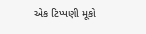એક ટિપ્પણી મૂકો